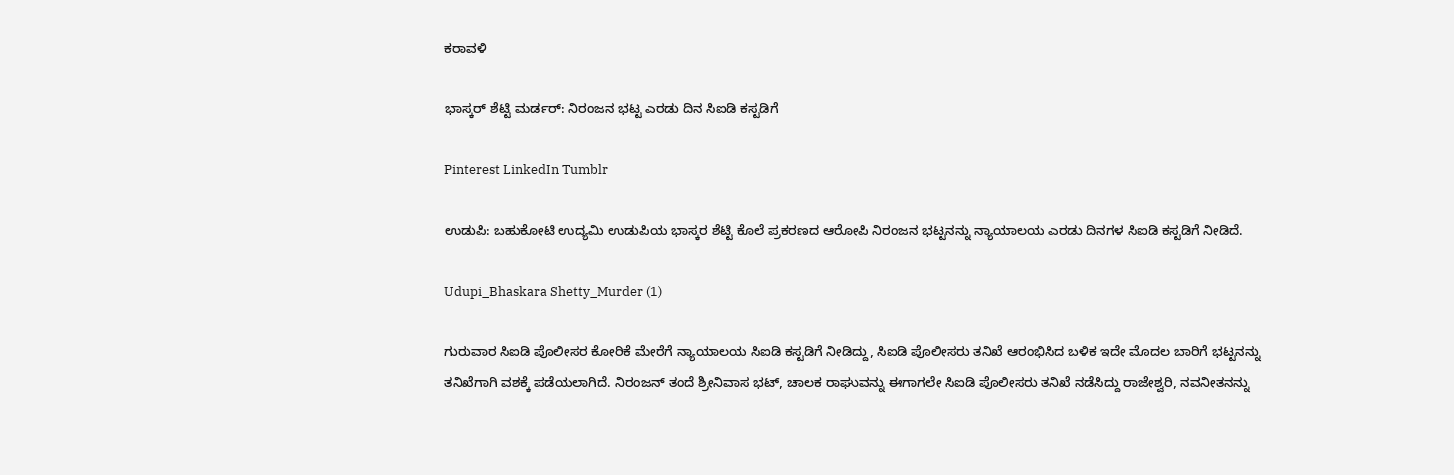ಕರಾವಳಿ

ಭಾಸ್ಕರ್ ಶೆಟ್ಟಿ ಮರ್ಡರ್: ನಿರಂಜನ ಭಟ್ಟ ಎರಡು ದಿನ ಸಿಐಡಿ ಕಸ್ಟಡಿಗೆ

Pinterest LinkedIn Tumblr

ಉಡುಪಿ: ಬಹುಕೋಟಿ ಉದ್ಯಮಿ ಉಡುಪಿಯ ಭಾಸ್ಕರ ಶೆಟ್ಟಿ ಕೊಲೆ ಪ್ರಕರಣದ ಆರೋಪಿ ನಿರಂಜನ ಭಟ್ಟನನ್ನು ನ್ಯಾಯಾಲಯ ಎರಡು ದಿನಗಳ ಸಿ‌ಐಡಿ ಕಸ್ಟಡಿಗೆ ನೀಡಿದೆ.

Udupi_Bhaskara Shetty_Murder (1)

ಗುರುವಾರ ಸಿ‌ಐಡಿ ಪೊಲೀಸರ ಕೋರಿಕೆ ಮೇರೆಗೆ ನ್ಯಾಯಾಲಯ ಸಿ‌ಐಡಿ ಕಸ್ಟಡಿಗೆ ನೀಡಿದ್ದು, ಸಿ‌ಐಡಿ ಪೊಲೀಸರು ತನಿಖೆ ಆರಂಭಿಸಿದ ಬಳಿಕ ಇದೇ ಮೊದಲ ಬಾರಿಗೆ ಭಟ್ಟನನ್ನು ತನಿಖೆಗಾಗಿ ವಶಕ್ಕೆ ಪಡೆಯಲಾಗಿದೆ. ನಿರಂಜನ್ ತಂದೆ ಶ್ರೀನಿವಾಸ ಭಟ್, ಚಾಲಕ ರಾಘುವನ್ನು ಈಗಾಗಲೇ ಸಿ‌ಐಡಿ ಪೊಲೀಸರು ತನಿಖೆ ನಡೆಸಿದ್ದು ರಾಜೇಶ್ವರಿ, ನವನೀತನನ್ನು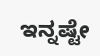ಇನ್ನಷ್ಟೇ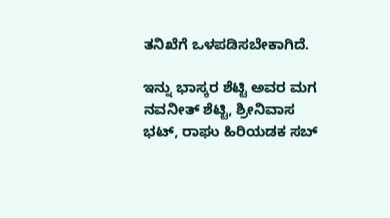ತನಿಖೆಗೆ ಒಳಪಡಿಸಬೇಕಾಗಿದೆ.

ಇನ್ನು ಭಾಸ್ಕರ ಶೆಟ್ಟಿ ಅವರ ಮಗ ನವನೀತ್ ಶೆಟ್ಟಿ, ಶ್ರೀನಿವಾಸ ಭಟ್, ರಾಘು ಹಿರಿಯಡಕ ಸಬ್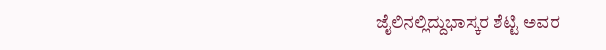ಜೈಲಿನಲ್ಲಿದ್ದುಭಾಸ್ಕರ ಶೆಟ್ಟಿ ಅವರ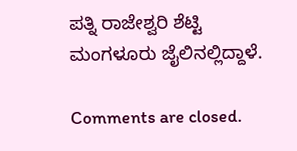ಪತ್ನಿ ರಾಜೇಶ್ವರಿ ಶೆಟ್ಟಿ ಮಂಗಳೂರು ಜೈಲಿನಲ್ಲಿದ್ದಾಳೆ.

Comments are closed.